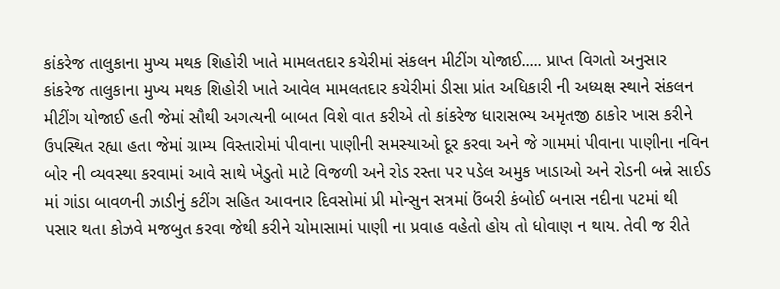કાંકરેજ તાલુકાના મુખ્ય મથક શિહોરી ખાતે મામલતદાર કચેરીમાં સંકલન મીટીંગ યોજાઈ..... પ્રાપ્ત વિગતો અનુસાર કાંકરેજ તાલુકાના મુખ્ય મથક શિહોરી ખાતે આવેલ મામલતદાર કચેરીમાં ડીસા પ્રાંત અધિકારી ની અધ્યક્ષ સ્થાને સંકલન મીટીંગ યોજાઈ હતી જેમાં સૌથી અગત્યની બાબત વિશે વાત કરીએ તો કાંકરેજ ધારાસભ્ય અમૃતજી ઠાકોર ખાસ કરીને ઉપસ્થિત રહ્યા હતા જેમાં ગ્રામ્ય વિસ્તારોમાં પીવાના પાણીની સમસ્યાઓ દૂર કરવા અને જે ગામમાં પીવાના પાણીના નવિન બોર ની વ્યવસ્થા કરવામાં આવે સાથે ખેડુતો માટે વિજળી અને રોડ રસ્તા પર પડેલ અમુક ખાડાઓ અને રોડની બન્ને સાઈડ માં ગાંડા બાવળની ઝાડીનું કટીંગ સહિત આવનાર દિવસોમાં પ્રી મોન્સુન સત્રમાં ઉંબરી કંબોઈ બનાસ નદીના પટમાં થી પસાર થતા કોઝવે મજબુત કરવા જેથી કરીને ચોમાસામાં પાણી ના પ્રવાહ વહેતો હોય તો ધોવાણ ન થાય. તેવી જ રીતે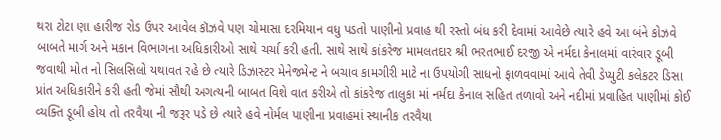થરા ટોટા ણા હારીજ રોડ ઉપર આવેલ કૉઝવે પણ ચોમાસા દરમિયાન વધુ પડતો પાણીનો પ્રવાહ થી રસ્તો બંધ કરી દેવામાં આવેછે ત્યારે હવે આ બંને કોઝવે બાબતે માર્ગ અને મકાન વિભાગના અધિકારીઓ સાથે ચર્ચા કરી હતી. સાથે સાથે કાંકરેજ મામલતદાર શ્રી ભરતભાઈ દરજી એ નર્મદા કેનાલમાં વારંવાર ડૂબી જવાથી મોત નો સિલસિલો યથાવત રહે છે ત્યારે ડિઝાસ્ટર મેનેજમેન્ટ ને બચાવ કામગીરી માટે ના ઉપયોગી સાધનો ફાળવવામાં આવે તેવી ડેપ્યુટી કલેકટર ડિસા પ્રાંત અધિકારીને કરી હતી જેમાં સૌથી અગત્યની બાબત વિશે વાત કરીએ તો કાંકરેજ તાલુકા માં નર્મદા કેનાલ સહિત તળાવો અને નદીમાં પ્રવાહિત પાણીમાં કોઈ વ્યક્તિ ડૂબી હોય તો તરવૈયા ની જરૂર પડે છે ત્યારે હવે નોર્મલ પાણીના પ્રવાહમાં સ્થાનીક તરવૈયા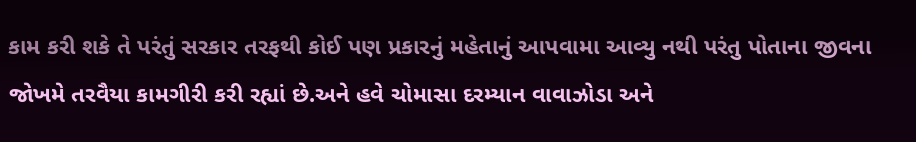કામ કરી શકે તે પરંતું સરકાર તરફથી કોઈ પણ પ્રકારનું મહેતાનું આપવામા આવ્યુ નથી પરંતુ પોતાના જીવના જોખમે તરવૈયા કામગીરી કરી રહ્યાં છે.અને હવે ચોમાસા દરમ્યાન વાવાઝોડા અને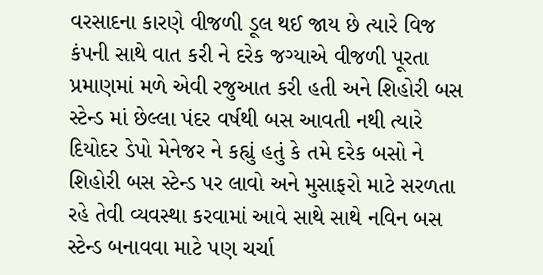વરસાદના કારણે વીજળી ડૂલ થઈ જાય છે ત્યારે વિજ કંપની સાથે વાત કરી ને દરેક જગ્યાએ વીજળી પૂરતા પ્રમાણમાં મળે એવી રજુઆત કરી હતી અને શિહોરી બસ સ્ટેન્ડ માં છેલ્લા પંદર વર્ષથી બસ આવતી નથી ત્યારે દિયોદર ડેપો મેનેજર ને કહ્યું હતું કે તમે દરેક બસો ને શિહોરી બસ સ્ટેન્ડ પર લાવો અને મુસાફરો માટે સરળતા રહે તેવી વ્યવસ્થા કરવામાં આવે સાથે સાથે નવિન બસ સ્ટેન્ડ બનાવવા માટે પણ ચર્ચા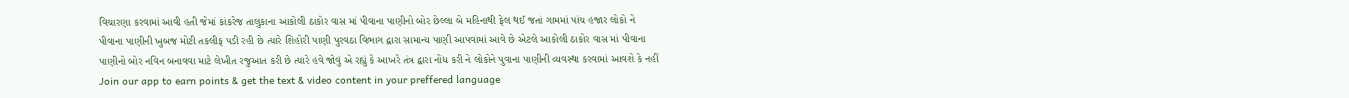વિચારણા કરવામાં આવી હતી જેમાં કાંકરેજ તાલુકાના આકોલી ઠાકોર વાસ માં પીવાના પાણીનો બોર છેલ્લા બે મહિનાથી ફેલ થઈ જતાં ગામમાં પાંચ હજાર લોકો ને પીવાના પાણીની ખુબજ મોટી તકલીફ પડી રહી છે ત્યારે શિહોરી પાણી પુરવઠા વિભાગ દ્વારા સામાન્ય પાણી આપવામાં આવે છે એટલે આકોલી ઠાકોર વાસ માં પીવાના પાણીનો બોર નવિન બનાવવા માટે લેખીત રજુઆત કરી છે ત્યારે હવે જોવું એ રહ્યું કે આખરે તંત્ર દ્વારા નોંધ કરી ને લોકોને પુવાના પાણીની વ્યવસ્થા કરવામાં આવશે કે નહીં
Join our app to earn points & get the text & video content in your preffered language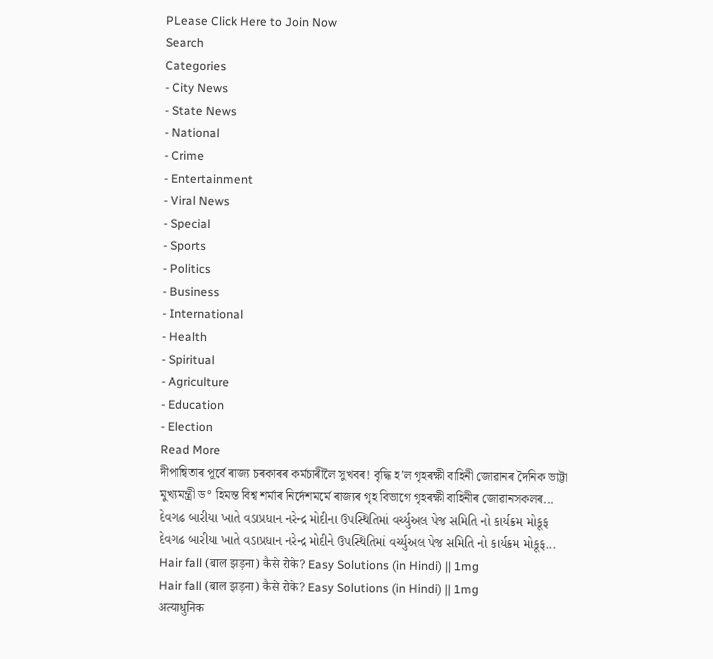PLease Click Here to Join Now
Search
Categories
- City News
- State News
- National
- Crime
- Entertainment
- Viral News
- Special
- Sports
- Politics
- Business
- International
- Health
- Spiritual
- Agriculture
- Education
- Election
Read More
দীপান্বিতাৰ পূৰ্বে ৰাজ্য চৰকাৰৰ কৰ্মচাৰীলৈ সুখবৰ! বৃদ্ধি হ’ল গৃহৰক্ষী বাহিনী জোৱানৰ দৈনিক ভাট্টা
মুখ্যমন্ত্ৰী ড° হিমন্ত বিশ্ব শৰ্মাৰ নিৰ্দেশমৰ্মে ৰাজ্যৰ গৃহ বিভাগে গৃহৰক্ষী বাহিনীৰ জোৱানসকলৰ...
દેવગઢ બારીયા ખાતે વડાપ્રધાન નરેન્દ્ર મોદીના ઉપસ્થિતિમાં વર્ચ્યુઅલ પેજ સમિતિ નો કાર્યક્રમ મોકૂફ
દેવગઢ બારીયા ખાતે વડાપ્રધાન નરેન્દ્ર મોદીને ઉપસ્થિતિમાં વર્ચ્યુઅલ પેજ સમિતિ નો કાર્યક્રમ મોકૂફ...
Hair fall (बाल झड़ना) कैसे रोके? Easy Solutions (in Hindi) || 1mg
Hair fall (बाल झड़ना) कैसे रोके? Easy Solutions (in Hindi) || 1mg
अत्याधुनिक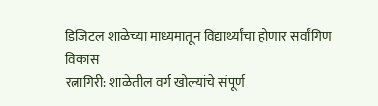डिजिटल शाळेच्या माध्यमातून विद्यार्थ्यांचा होणार सर्वांगिण विकास
रत्नागिरी: शाळेतील वर्ग खोल्यांचे संपूर्ण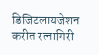डिजिटलायजेशन करीत रत्नागिरी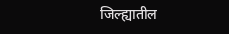जिल्ह्यातील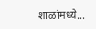शाळांमध्ये...